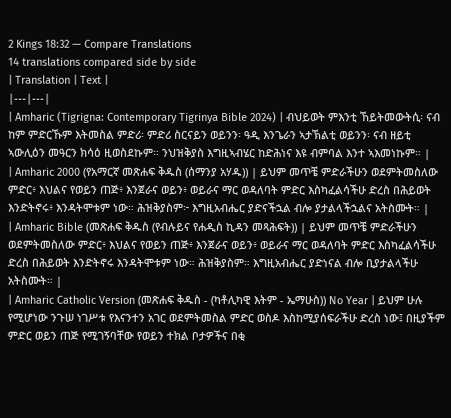2 Kings 18:32 — Compare Translations
14 translations compared side by side
| Translation | Text |
|---|---|
| Amharic (Tigrigna: Contemporary Tigrinya Bible 2024) | ብህይወት ምእንቲ ኸይትመውትሲ፡ ናብ ከም ምድርኹም እትመስል ምድሪ፡ ምድሪ ስርናይን ወይንን፡ ዓዲ እንጌራን ኣታኽልቲ ወይንን፡ ናብ ዘይቲ ኣውሊዕን መዓርን ክሳዕ ዚወስደኩም። ንህዝቅያስ እግዚኣብሄር ከድሕነና እዩ ብምባል እንተ ኣእመነኩም። |
| Amharic 2000 (የአማርኛ መጽሐፍ ቅዱስ (ሰማንያ አሃዱ)) | ይህም መጥቼ ምድራችሁን ወደምትመስለው ምድር፥ እህልና የወይን ጠጅ፥ እንጀራና ወይን፥ ወይራና ማር ወዳለባት ምድር እስካፈልሳችሁ ድረስ በሕይወት እንድትኖሩ፥ እንዳትሞቱም ነው። ሕዝቅያስም፦ እግዚአብሔር ያድናችኋል ብሎ ያታልላችኋልና አትስሙት። |
| Amharic Bible (መጽሐፍ ቅዱስ (የብሉይና የሐዲስ ኪዳን መጻሕፍት)) | ይህም መጥቼ ምድራችሁን ወደምትመስለው ምድር፥ እህልና የወይን ጠጅ፥ እንጀራና ወይን፥ ወይራና ማር ወዳለባት ምድር እስካፈልሳችሁ ድረስ በሕይወት እንድትኖሩ እንዳትሞቱም ነው። ሕዝቅያስም። እግዚአብሔር ያድነናል ብሎ ቢያታልላችሁ አትስሙት። |
| Amharic Catholic Version (መጽሐፍ ቅዱስ - (ካቶሊካዊ እትም - ኤማሁስ)) No Year | ይህም ሁሉ የሚሆነው ንጉሠ ነገሥቱ የእናንተን አገር ወደምትመስል ምድር ወስዶ እስከሚያሰፍራችሁ ድረስ ነው፤ በዚያችም ምድር ወይን ጠጅ የሚገኝባቸው የወይን ተክል ቦታዎችና በቂ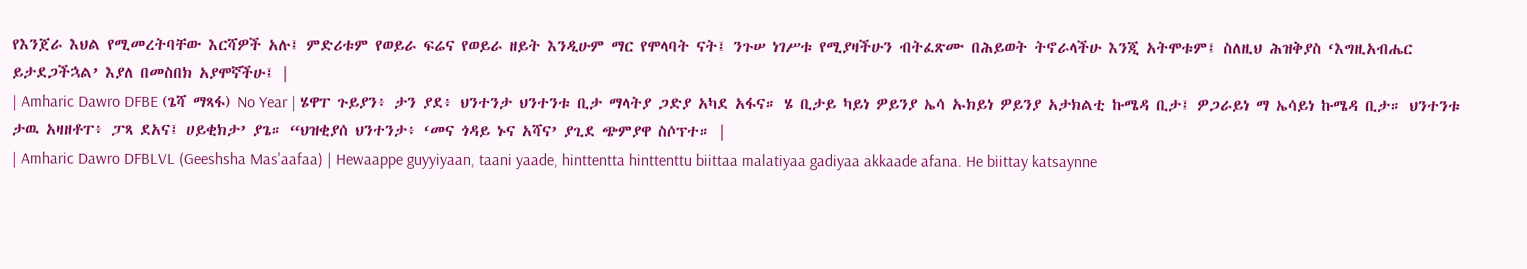የእንጀራ እህል የሚመረትባቸው እርሻዎች አሉ፤ ምድሪቱም የወይራ ፍሬና የወይራ ዘይት እንዲሁም ማር የሞላባት ናት፤ ንጉሠ ነገሥቱ የሚያዛችሁን ብትፈጽሙ በሕይወት ትኖራላችሁ እንጂ አትሞቱም፤ ስለዚህ ሕዝቅያስ ‘እግዚአብሔር ይታደጋችኋል’ እያለ በመስበክ አያሞኛችሁ፤ |
| Amharic Dawro DFBE (ጌሻ ማጻፋ) No Year | ሄዋፐ ጉይያን፥ ታን ያደ፥ ህንተንታ ህንተንቱ ቢታ ማላትያ ጋድያ አካደ አፋና። ሄ ቢታይ ካይነ ዎይንያ ኤሳ ኡክይነ ዎይንያ አታክልቲ ኩሜዳ ቢታ፤ ዎጋራይነ ማ ኤሳይነ ኩሜዳ ቢታ። ህንተንቱ ታዉ አዛዘቶፐ፥ ፓጻ ደአና፤ ሀይቂክታ’ ያጌ። “ህዝቂያሰ ህንተንታ፥ ‘መና ጎዳይ ኑና አሻና’ ያጊደ ጭምያዋ ስሶፕተ። |
| Amharic Dawro DFBLVL (Geeshsha Mas'aafaa) | Hewaappe guyyiyaan, taani yaade, hinttentta hinttenttu biittaa malatiyaa gadiyaa akkaade afana. He biittay katsaynne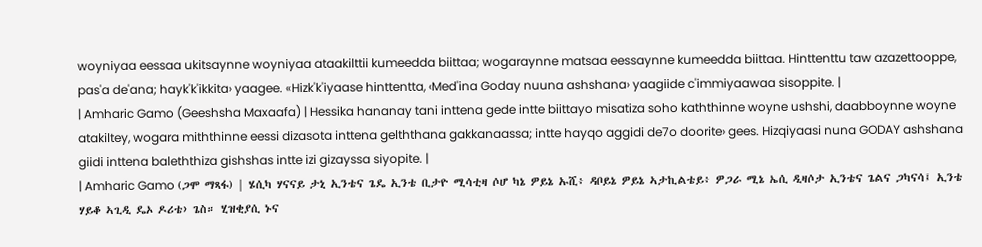woyniyaa eessaa ukitsaynne woyniyaa ataakilttii kumeedda biittaa; wogaraynne matsaa eessaynne kumeedda biittaa. Hinttenttu taw azazettooppe, pas'a de'ana; hayk'k'ikkita› yaagee. «Hizk'k'iyaase hinttentta, ‹Med'ina Goday nuuna ashshana› yaagiide c'immiyaawaa sisoppite. |
| Amharic Gamo (Geeshsha Maxaafa) | Hessika hananay tani inttena gede intte biittayo misatiza soho kaththinne woyne ushshi, daabboynne woyne atakiltey, wogara miththinne eessi dizasota inttena gelththana gakkanaassa; intte hayqo aggidi de7o doorite› gees. Hizqiyaasi nuna GODAY ashshana giidi inttena baleththiza gishshas intte izi gizayssa siyopite. |
| Amharic Gamo (ጋሞ ማጻፋ) | ሄሲካ ሃናናይ ታኒ ኢንቴና ጌዴ ኢንቴ ቢታዮ ሚሳቲዛ ሶሆ ካኔ ዎይኔ ኡሺ፥ ዳቦይኔ ዎይኔ ኣታኪልቴይ፥ ዎጋራ ሚኔ ኤሲ ዲዛሶታ ኢንቴና ጌልና ጋካናሳ፤ ኢንቴ ሃይቆ ኣጊዲ ዴኦ ዶሪቴ› ጌስ። ሂዝቂያሲ ኑና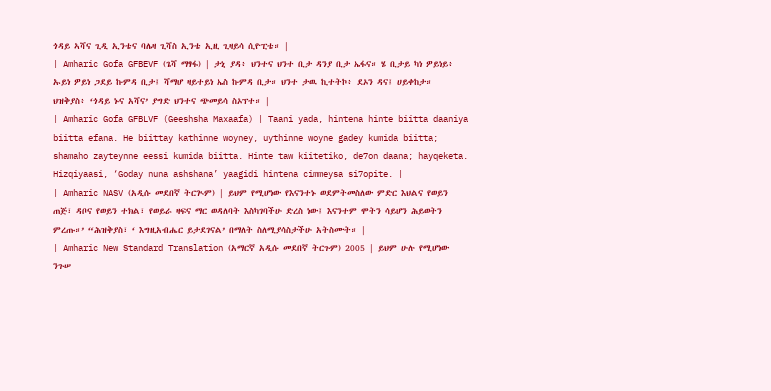ጎዳይ ኣሻና ጊዲ ኢንቴና ባሌዛ ጊሻስ ኢንቴ ኢዚ ጊዛይሳ ሲዮፒቴ። |
| Amharic Gofa GFBEVF (ጌሻ ማፃፋ) | ታኒ ያዳ፥ ህንተና ህንተ ቢታ ዳንያ ቢታ ኤፋና። ሄ ቢታይ ካነ ዎይነይ፥ ኡይነ ዎይነ ጋደይ ኩምዳ ቢታ፤ ሻማሆ ዛይተይነ ኤስ ኩምዳ ቢታ። ህንተ ታዉ ኪተትኮ፥ ደኦን ዳና፤ ሀይቀከታ። ህዝቅያስ፥ ‘ጎዳይ ኑና አሻና’ ያግድ ህንተና ጭመይሳ ስኦፕተ። |
| Amharic Gofa GFBLVF (Geeshsha Maxaafa) | Taani yada, hintena hinte biitta daaniya biitta efana. He biittay kathinne woyney, uythinne woyne gadey kumida biitta; shamaho zayteynne eessi kumida biitta. Hinte taw kiitetiko, de7on daana; hayqeketa. Hizqiyaasi, ‘Goday nuna ashshana’ yaagidi hintena cimmeysa si7opite. |
| Amharic NASV (አዲሱ መደበኛ ትርጒም) | ይህም የሚሆነው የእናንተኑ ወደምትመስለው ምድር እህልና የወይን ጠጅ፣ ዳቦና የወይን ተክል፣ የወይራ ዛፍና ማር ወዳለባት እስካገባችሁ ድረስ ነው፤ እናንተም ሞትን ሳይሆን ሕይወትን ምረጡ።’ “ሕዝቅያስ፣ ‘ እግዚአብሔር ይታደገናል’ በማለት ስለሚያሳስታችሁ አትስሙት። |
| Amharic New Standard Translation (አማርኛ አዲሱ መደበኛ ትርጉም) 2005 | ይህም ሁሉ የሚሆነው ንጉሠ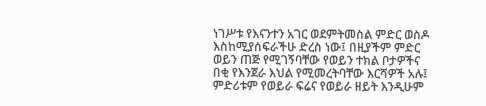ነገሥቱ የእናንተን አገር ወደምትመስል ምድር ወስዶ እስከሚያሰፍራችሁ ድረስ ነው፤ በዚያችም ምድር ወይን ጠጅ የሚገኝባቸው የወይን ተክል ቦታዎችና በቂ የእንጀራ እህል የሚመረትባቸው እርሻዎች አሉ፤ ምድሪቱም የወይራ ፍሬና የወይራ ዘይት እንዲሁም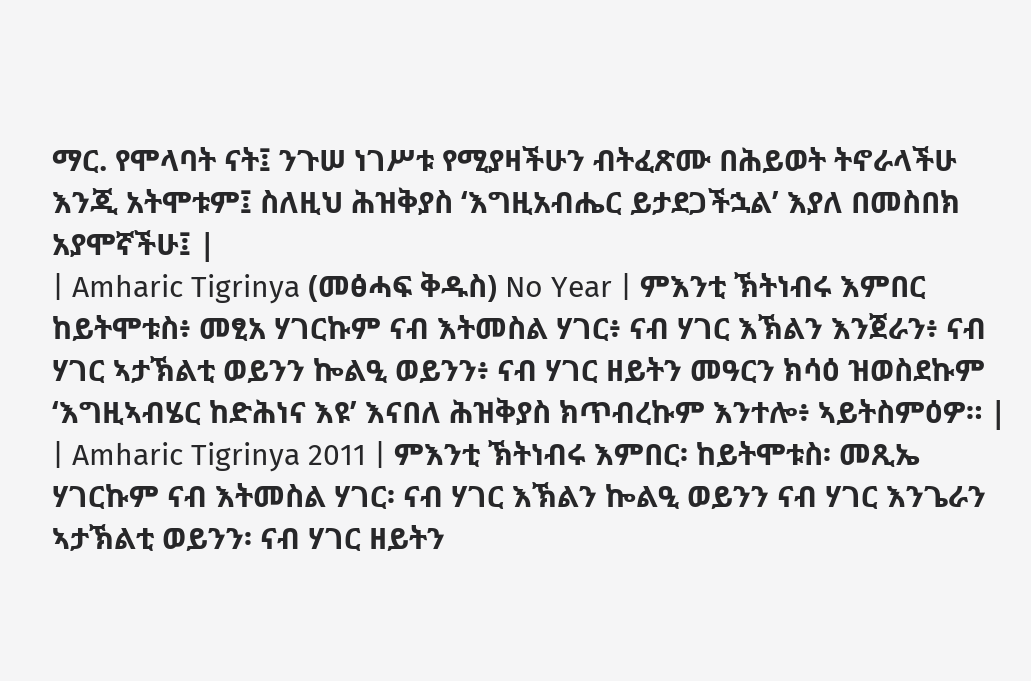ማር. የሞላባት ናት፤ ንጉሠ ነገሥቱ የሚያዛችሁን ብትፈጽሙ በሕይወት ትኖራላችሁ እንጂ አትሞቱም፤ ስለዚህ ሕዝቅያስ ‘እግዚአብሔር ይታደጋችኋል’ እያለ በመስበክ አያሞኛችሁ፤ |
| Amharic Tigrinya (መፅሓፍ ቅዱስ) No Year | ምእንቲ ኽትነብሩ እምበር ከይትሞቱስ፥ መፂአ ሃገርኩም ናብ እትመስል ሃገር፥ ናብ ሃገር እኽልን እንጀራን፥ ናብ ሃገር ኣታኽልቲ ወይንን ኰልዒ ወይንን፥ ናብ ሃገር ዘይትን መዓርን ክሳዕ ዝወስደኩም ‘እግዚኣብሄር ከድሕነና እዩ’ እናበለ ሕዝቅያስ ክጥብረኩም እንተሎ፥ ኣይትስምዕዎ። |
| Amharic Tigrinya 2011 | ምእንቲ ኽትነብሩ እምበር፡ ከይትሞቱስ፡ መጺኤ ሃገርኩም ናብ እትመስል ሃገር፡ ናብ ሃገር እኽልን ኰልዒ ወይንን ናብ ሃገር እንጌራን ኣታኽልቲ ወይንን፡ ናብ ሃገር ዘይትን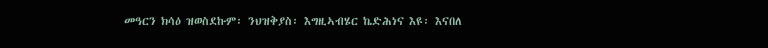መዓርን ክሳዕ ዝወስደኩም፡ ንህዝቅያስ፡ እግዚኣብሄር ኬድሕነና እዩ፡ እናበለ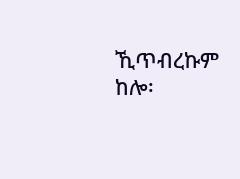ኺጥብረኩም ከሎ፡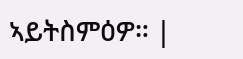ኣይትስምዕዎ። |